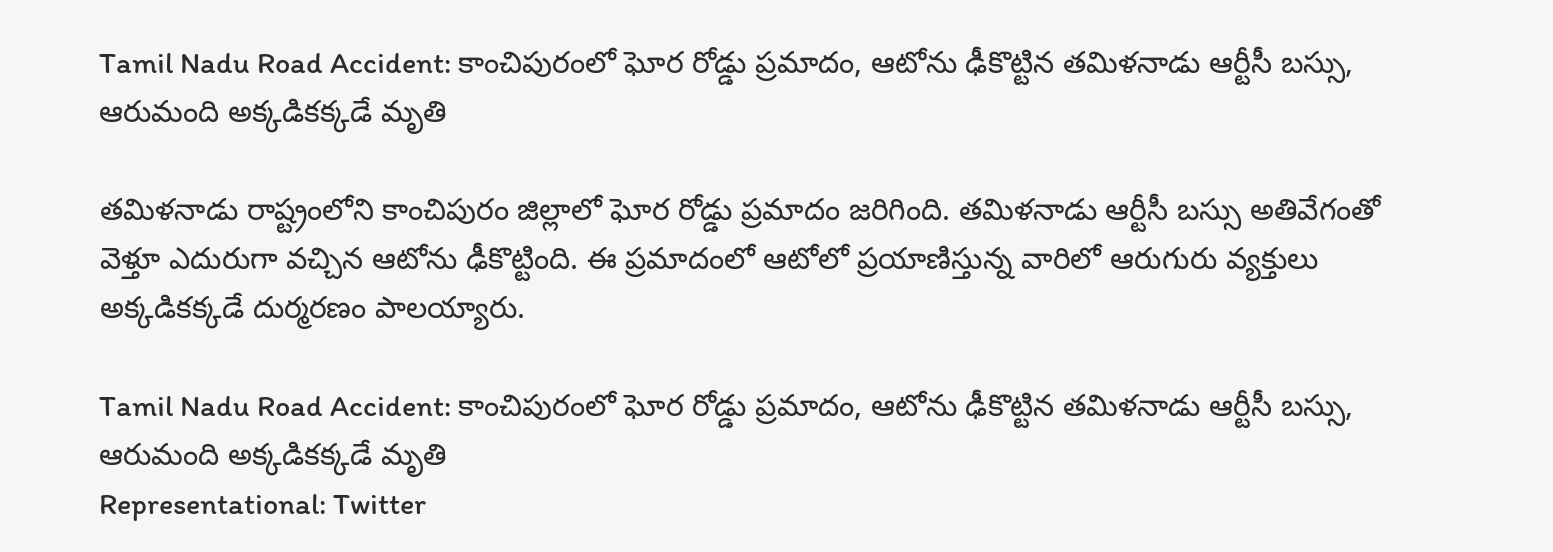Tamil Nadu Road Accident: కాంచిపురంలో ఘోర రోడ్డు ప్రమాదం, ఆటోను ఢీకొట్టిన తమిళనాడు ఆర్టీసీ బస్సు, ఆరుమంది అక్కడికక్కడే మ‌ృతి

తమిళనాడు రాష్ట్రంలోని కాంచిపురం జిల్లాలో ఘోర రోడ్డు ప్రమాదం జరిగింది. తమిళనాడు ఆర్టీసీ బస్సు అతివేగంతో వెళ్తూ ఎదురుగా వచ్చిన ఆటోను ఢీకొట్టింది. ఈ ప్రమాదంలో ఆటోలో ప్రయాణిస్తున్న వారిలో ఆరుగురు వ్యక్తులు అక్కడికక్కడే దుర్మరణం పాలయ్యారు.

Tamil Nadu Road Accident: కాంచిపురంలో ఘోర రోడ్డు ప్రమాదం, ఆటోను ఢీకొట్టిన తమిళనాడు ఆర్టీసీ బస్సు, ఆరుమంది అక్కడికక్కడే మ‌ృతి
Representational: Twitter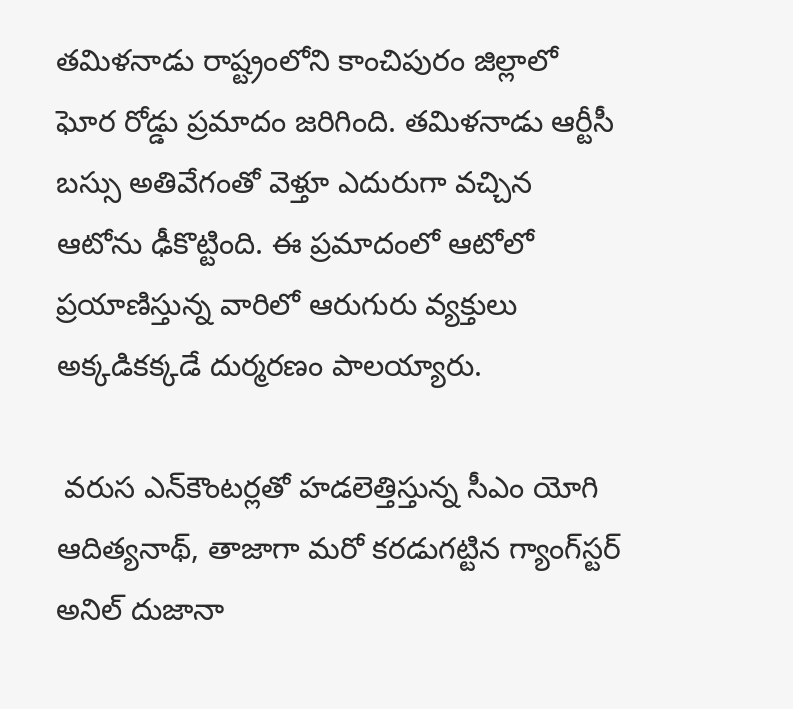తమిళనాడు రాష్ట్రంలోని కాంచిపురం జిల్లాలో ఘోర రోడ్డు ప్రమాదం జరిగింది. తమిళనాడు ఆర్టీసీ బస్సు అతివేగంతో వెళ్తూ ఎదురుగా వచ్చిన ఆటోను ఢీకొట్టింది. ఈ ప్రమాదంలో ఆటోలో ప్రయాణిస్తున్న వారిలో ఆరుగురు వ్యక్తులు అక్కడికక్కడే దుర్మరణం పాలయ్యారు.

 వరుస ఎన్‌కౌంటర్లతో హడలెత్తిస్తున్న సీఎం యోగి ఆదిత్యనాథ్, తాజాగా మరో కరడుగట్టిన గ్యాంగ్‌స్టర్ అనిల్‌ దుజానా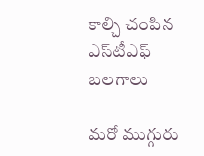కాల్చి చంపిన ఎస్‌టీఎఫ్‌ బలగాలు

మరో ముగ్గురు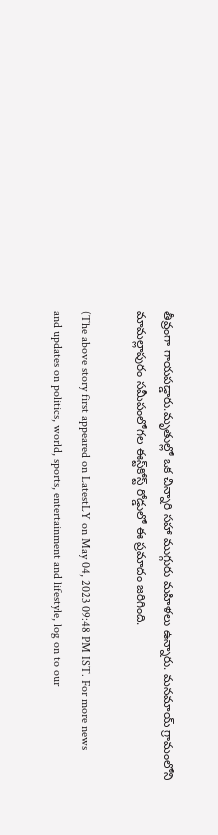తీవ్రంగా గాయపడ్డారు.మృతుల్లో ఒక చిన్నారి సహా ముగ్గురు మహిళలు ఉన్నారు. మనమాయ్‌ గ్రామంలోని మామల్లాపురం సమీపంలోగల ఈస్ట్‌కోస్ట్‌ రోడ్డులో ఈ ప్రమాదం జరిగింది.

(The above story first appeared on LatestLY on May 04, 2023 09:48 PM IST. For more news and updates on politics, world, sports, entertainment and lifestyle, log on to our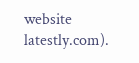website latestly.com).